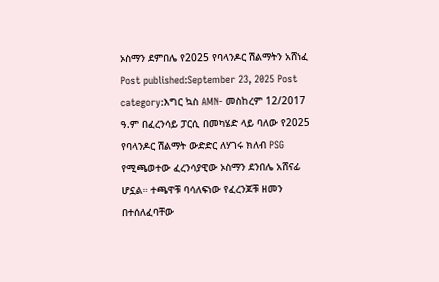ኦስማን ደምበሌ የ2025 የባላንዶር ሽልማትን አሸነፈ Post published:September 23, 2025 Post category:እግር ኳስ AMN- መስከረም 12/2017 ዓ.ም በፈረንሳይ ፓርሲ በመካሄድ ላይ ባለው የ2025 የባላንዶር ሽልማት ውድድር ለሃገሩ ክለብ PSG የሚጫወተው ፈረንሳያዊው ኦስማን ደንበሌ አሸናፊ ሆኗል። ተጫዋቹ ባሳለፍነው የፈረንጆቹ ዘመን በተሰለፈባቸው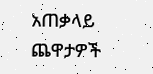አጠቃላይ ጨዋታዎች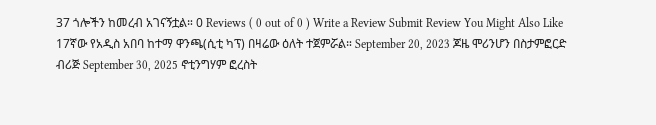37 ጎሎችን ከመረብ አገናኝቷል። 0 Reviews ( 0 out of 0 ) Write a Review Submit Review You Might Also Like 17ኛው የአዲስ አበባ ከተማ ዋንጫ(ሲቲ ካፕ) በዛሬው ዕለት ተጀምሯል። September 20, 2023 ጆዜ ሞሪንሆን በስታምፎርድ ብሪጅ September 30, 2025 ኖቲንግሃም ፎረስት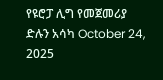የዩሮፓ ሊግ የመጀመሪያ ድሉን አሳካ October 24, 2025